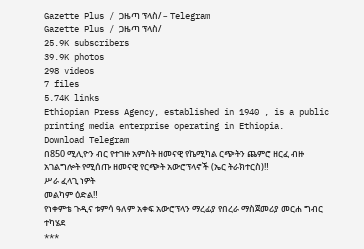Gazette Plus / ጋዜጣ ፕላስ/ – Telegram
Gazette Plus / ጋዜጣ ፕላስ/
25.9K subscribers
39.9K photos
298 videos
7 files
5.74K links
Ethiopian Press Agency, established in 1940 , is a public printing media enterprise operating in Ethiopia.
Download Telegram
በ850 ሚሊዮን ብር የተገዙ አምስት ዘመናዊ የኬሚካል ርጭትን ጨምሮ ዘርፈ ብዙ አገልግሎት የሚሰጡ ዘመናዊ የርጭት አውሮፕላኖች (ኤር ትራክተርስ)‼
ሥራ ፈላጊ ነዎት
መልካም ዕድል‼
የነቀምቴ ጉዲና ቱምሳ ዓለም አቀፍ አውሮፕላን ማረፊያ የበረራ ማስጀመሪያ መርሐ ግብር ተካሄደ
***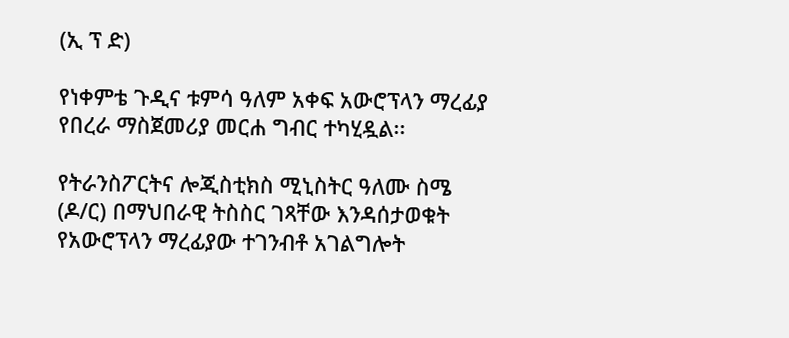(ኢ ፕ ድ)

የነቀምቴ ጉዲና ቱምሳ ዓለም አቀፍ አውሮፕላን ማረፊያ የበረራ ማስጀመሪያ መርሐ ግብር ተካሂዷል፡፡

የትራንስፖርትና ሎጂስቲክስ ሚኒስትር ዓለሙ ስሜ (ዶ/ር) በማህበራዊ ትስስር ገጻቸው እንዳሰታወቁት የአውሮፕላን ማረፊያው ተገንብቶ አገልግሎት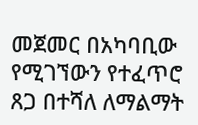መጀመር በአካባቢው የሚገኘውን የተፈጥሮ ጸጋ በተሻለ ለማልማት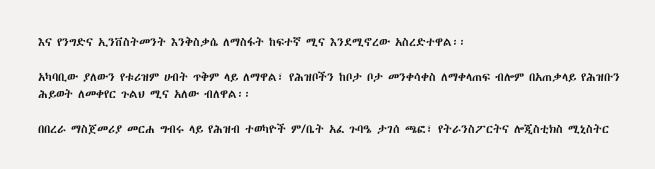እና የንግድና ኢንቨስትመንት እንቅስቃሴ ለማስፋት ከፍተኛ ሚና እንደሚኖረው አስረድተዋል፡፡

አካባቢው ያለውን የቱሪዝም ሀብት ጥቅም ላይ ለማዋል፣ የሕዝቦችን ከቦታ ቦታ መንቀሳቀስ ለማቀላጠፍ ብሎም በአጠቃላይ የሕዝቡን ሕይወት ለመቀየር ጉልህ ሚና አለው ብለዋል፡፡

በበረራ ማስጀመሪያ መርሐ ግብሩ ላይ የሕዝብ ተወካዮች ም/ቤት አፈ ጉባዔ ታገሰ ጫፎ፣ የትራንስፖርትና ሎጂስቲክስ ሚኒስትር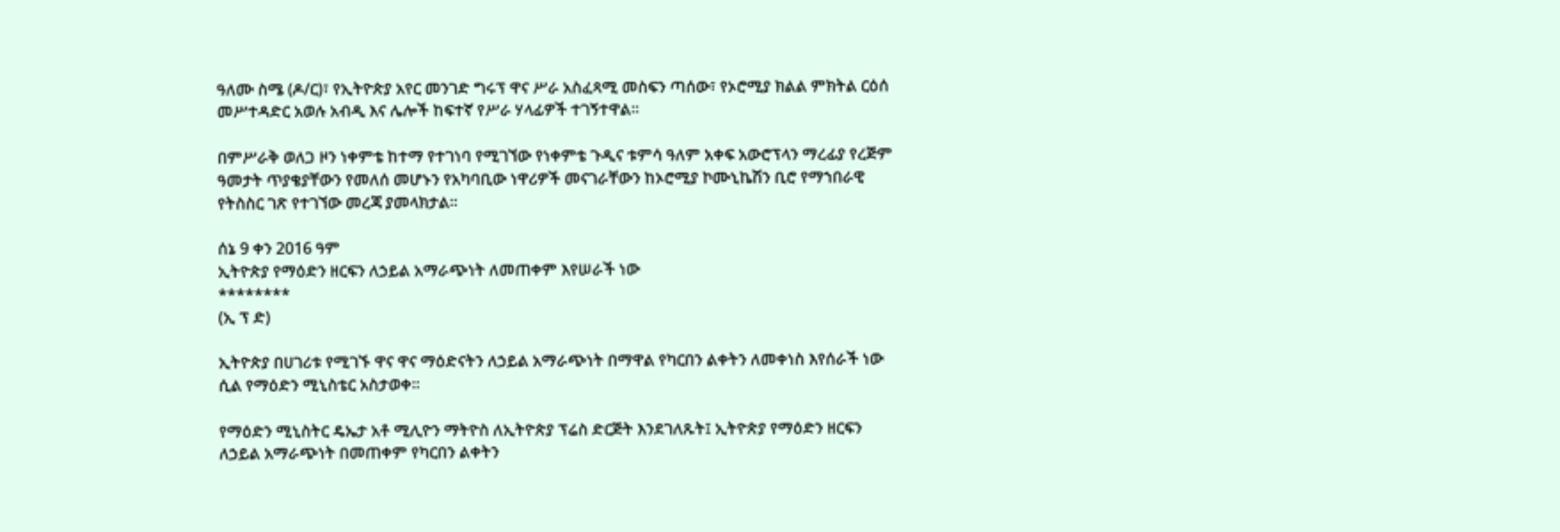ዓለሙ ስሜ (ዶ/ር)፣ የኢትዮጵያ አየር መንገድ ግሩፕ ዋና ሥራ አስፈጻሚ መስፍን ጣሰው፣ የኦሮሚያ ክልል ምክትል ርዕሰ መሥተዳድር አወሉ አብዲ እና ሌሎች ከፍተኛ የሥራ ሃላፊዎች ተገኝተዋል፡፡

በምሥራቅ ወለጋ ዞን ነቀምቴ ከተማ የተገነባ የሚገኘው የነቀምቴ ጉዲና ቱምሳ ዓለም አቀፍ አውሮፕላን ማረፊያ የረጅም ዓመታት ጥያቄያቸውን የመለሰ መሆኑን የአካባቢው ነዋሪዎች መናገራቸውን ከኦሮሚያ ኮሙኒኬሽን ቢሮ የማኀበራዊ የትስስር ገጽ የተገኘው መረጃ ያመላክታል፡፡

ሰኔ 9 ቀን 2016 ዓም
ኢትዮጵያ የማዕድን ዘርፍን ለኃይል አማራጭነት ለመጠቀም እየሠራች ነው
********
(ኢ ፕ ድ)

ኢትዮጵያ በሀገሪቱ የሚገኙ ዋና ዋና ማዕድናትን ለኃይል አማራጭነት በማዋል የካርበን ልቀትን ለመቀነስ እየሰራች ነው ሲል የማዕድን ሚኒስቴር አስታወቀ።

የማዕድን ሚኒስትር ዴኤታ አቶ ሚሊዮን ማትዮስ ለኢትዮጵያ ፕሬስ ድርጅት እንደገለጹት፤ ኢትዮጵያ የማዕድን ዘርፍን ለኃይል አማራጭነት በመጠቀም የካርበን ልቀትን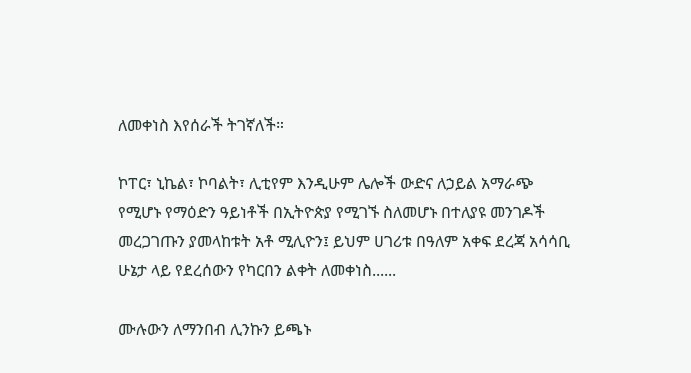ለመቀነስ እየሰራች ትገኛለች።

ኮፐር፣ ኒኬል፣ ኮባልት፣ ሊቲየም እንዲሁም ሌሎች ውድና ለኃይል አማራጭ የሚሆኑ የማዕድን ዓይነቶች በኢትዮጵያ የሚገኙ ስለመሆኑ በተለያዩ መንገዶች መረጋገጡን ያመላከቱት አቶ ሚሊዮን፤ ይህም ሀገሪቱ በዓለም አቀፍ ደረጃ አሳሳቢ ሁኔታ ላይ የደረሰውን የካርበን ልቀት ለመቀነስ......

ሙሉውን ለማንበብ ሊንኩን ይጫኑ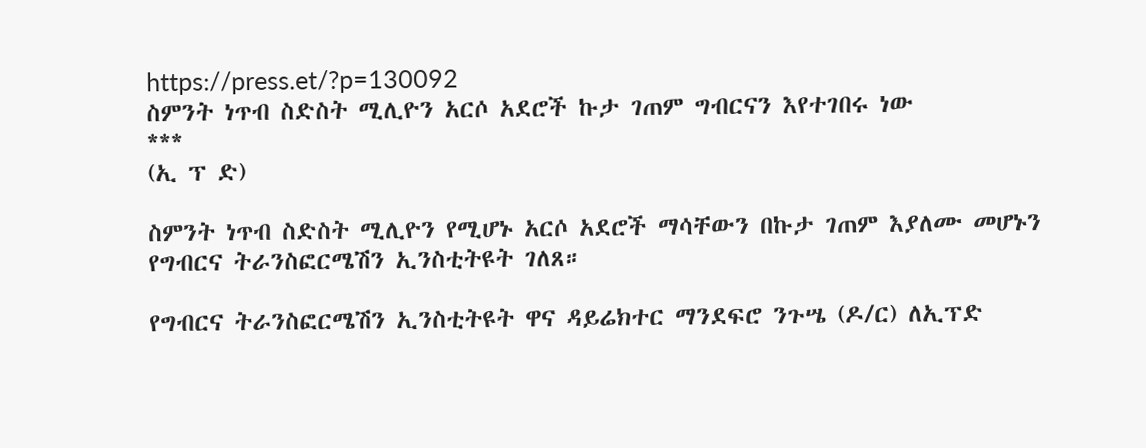https://press.et/?p=130092
ስምንት ነጥብ ስድስት ሚሊዮን አርሶ አደሮች ኩታ ገጠም ግብርናን እየተገበሩ ነው
***
(ኢ ፕ ድ)

ስምንት ነጥብ ስድስት ሚሊዮን የሚሆኑ አርሶ አደሮች ማሳቸውን በኩታ ገጠም እያለሙ መሆኑን የግብርና ትራንስፎርሜሽን ኢንስቲትዩት ገለጸ።

የግብርና ትራንስፎርሜሽን ኢንስቲትዩት ዋና ዳይሬክተር ማንደፍሮ ንጉሤ (ዶ/ር) ለኢፕድ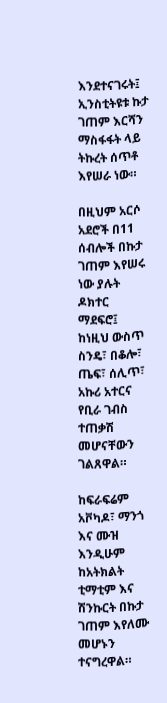እንደተናገሩት፤ ኢንስቲትዩቱ ኩታ ገጠም እርሻን ማስፋፋት ላይ ትኩረት ሰጥቶ እየሠራ ነው።

በዚህም አርሶ አደሮች በ11 ሰብሎች በኩታ ገጠም እየሠሩ ነው ያሉት ዶክተር ማደፍሮ፤ ከነዚህ ውስጥ ስንዴ፣ በቆሎ፣ ጤፍ፣ ሰሊጥ፣ አኩሪ አተርና የቢራ ገብስ ተጠቃሽ መሆናቸውን ገልጸዋል።

ከፍራፍሬም አቮካዶ፣ ማንጎ እና ሙዝ እንዲሁም ከአትክልት ቲማቲም እና ሽንኩርት በኩታ ገጠም እየለሙ መሆኑን ተናግረዋል።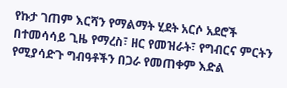የኩታ ገጠም እርሻን የማልማት ሂደት አርሶ አደሮች በተመሳሳይ ጊዜ የማረስ፣ ዘር የመዝራት፣ የግብርና ምርትን የሚያሳድጉ ግብዓቶችን በጋራ የመጠቀም እድል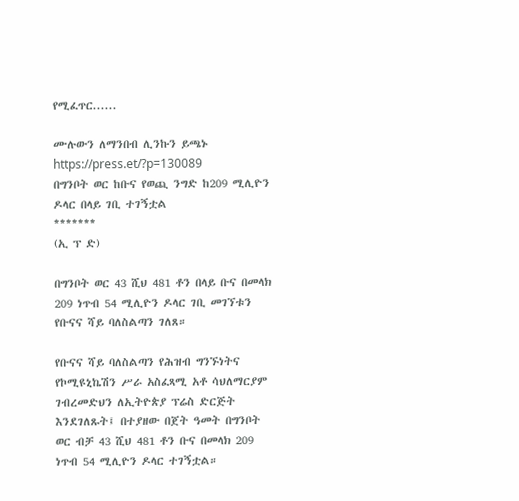የሚፈጥር......

ሙሉውን ለማንበብ ሊንኩን ይጫኑ https://press.et/?p=130089
በግንቦት ወር ከቡና የወጪ ንግድ ከ209 ሚሊዮን ዶላር በላይ ገቢ ተገኝቷል
*******
(ኢ ፕ ድ)

በግንቦት ወር 43 ሺህ 481 ቶን በላይ ቡና በመላክ 209 ነጥብ 54 ሚሊዮን ዶላር ገቢ መገኘቱን የቡናና ሻይ ባለስልጣን ገለጸ።

የቡናና ሻይ ባለስልጣን የሕዝብ ግንኙነትና የኮሚዩኒኬሽን ሥራ አስፈጻሚ አቶ ሳህለማርያም ገብረመድህን ለኢትዮጵያ ፕሬስ ድርጅት እንደገለጹት፤ በተያዘው በጀት ዓመት በግንቦት ወር ብቻ 43 ሺህ 481 ቶን ቡና በመላክ 209 ነጥብ 54 ሚሊዮን ዶላር ተገኝቷል።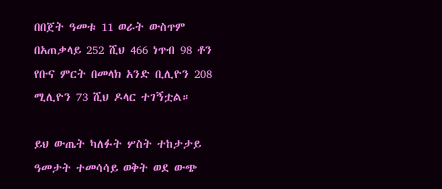በበጀት ዓመቱ 11 ወራት ውስጥም በአጠቃላይ 252 ሺህ 466 ነጥብ 98 ቶን የቡና ምርት በመላክ አንድ ቢሊዮን 208 ሚሊዮን 73 ሺህ ዶላር ተገኝቷል።

ይህ ውጤት ካለፉት ሦስት ተከታታይ ዓመታት ተመሳሳይ ወቅት ወደ ውጭ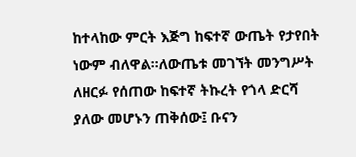ከተላከው ምርት እጅግ ከፍተኛ ውጤት የታየበት ነውም ብለዋል።ለውጤቱ መገኘት መንግሥት ለዘርፉ የሰጠው ከፍተኛ ትኩረት የጎላ ድርሻ ያለው መሆኑን ጠቅሰው፤ ቡናን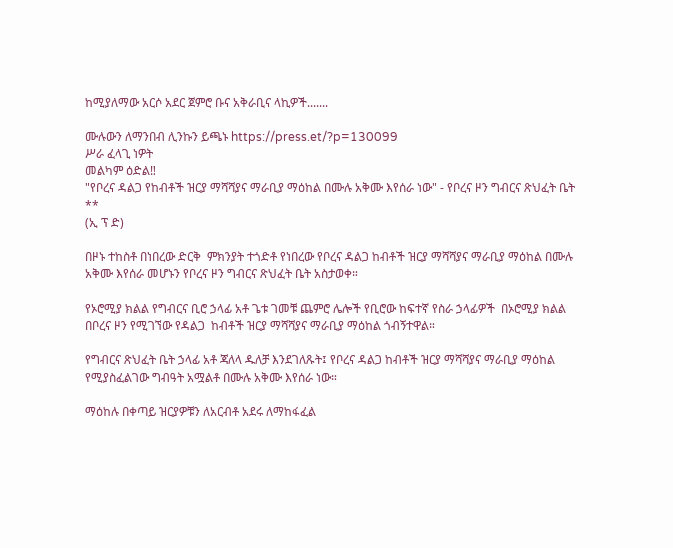ከሚያለማው አርሶ አደር ጀምሮ ቡና አቅራቢና ላኪዎች.......

ሙሉውን ለማንበብ ሊንኩን ይጫኑ https://press.et/?p=130099
ሥራ ፈላጊ ነዎት
መልካም ዕድል‼
"የቦረና ዳልጋ የከብቶች ዝርያ ማሻሻያና ማራቢያ ማዕከል በሙሉ አቅሙ እየሰራ ነው" - የቦረና ዞን ግብርና ጽህፈት ቤት
**
(ኢ ፕ ድ)

በዞኑ ተከስቶ በነበረው ድርቅ  ምክንያት ተጎድቶ የነበረው የቦረና ዳልጋ ከብቶች ዝርያ ማሻሻያና ማራቢያ ማዕከል በሙሉ አቅሙ እየሰራ መሆኑን የቦረና ዞን ግብርና ጽህፈት ቤት አስታወቀ።

የኦሮሚያ ክልል የግብርና ቢሮ ኃላፊ አቶ ጌቱ ገመቹ ጨምሮ ሌሎች የቢሮው ከፍተኛ የስራ ኃላፊዎች  በኦሮሚያ ክልል በቦረና ዞን የሚገኘው የዳልጋ  ከብቶች ዝርያ ማሻሻያና ማራቢያ ማዕከል ጎብኝተዋል።

የግብርና ጽህፈት ቤት ኃላፊ አቶ ጃለላ ዱለቻ እንደገለጹት፤ የቦረና ዳልጋ ከብቶች ዝርያ ማሻሻያና ማራቢያ ማዕከል የሚያስፈልገው ግብዓት አሟልቶ በሙሉ አቅሙ እየሰራ ነው።

ማዕከሉ በቀጣይ ዝርያዎቹን ለአርብቶ አደሩ ለማከፋፈል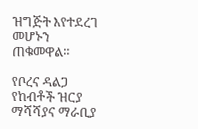ዝግጅት እየተደረገ መሆኑን ጠቁመዋል።

የቦረና ዳልጋ የከብቶች ዝርያ ማሻሻያና ማራቢያ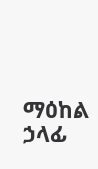ማዕከል ኃላፊ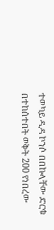ተወካይ ዲዳ ኮንሶ በበኩላቸው ድርቁ በተከሰተበት ወቅት 200 የነበረው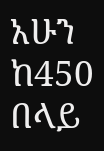አሁን ከ450 በላይ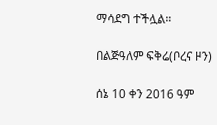ማሳደግ ተችሏል።

በልጅዓለም ፍቅሬ(ቦረና ዞን)

ሰኔ 10 ቀን 2016 ዓም